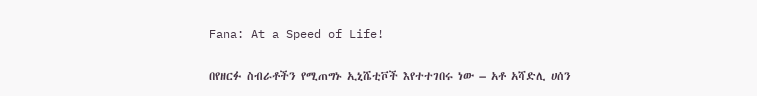Fana: At a Speed of Life!

በየዘርፉ ስብራቶችን የሚጠግኑ ኢኒሼቲቮች እየተተገበሩ ነው – አቶ አሻድሊ ሀሰን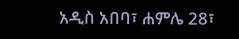አዲስ አበባ፣ ሐምሌ 28፣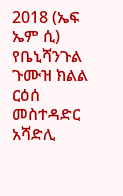2018 (ኤፍ ኤም ሲ) የቤኒሻንጉል ጉሙዝ ክልል ርዕሰ መስተዳድር አሻድሊ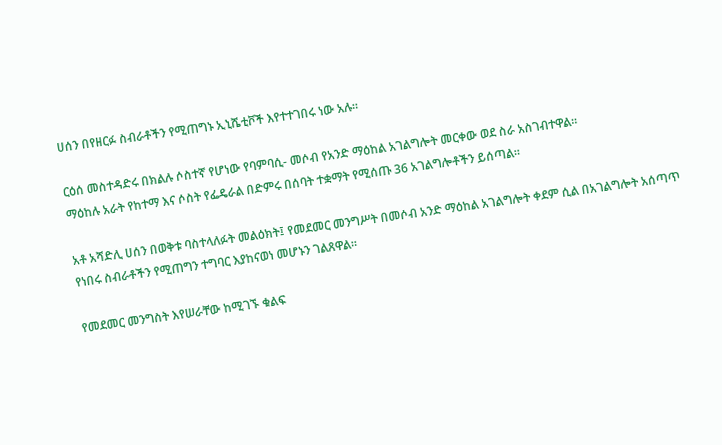ሀሰን በየዘርፉ ስብራቶችን የሚጠግኑ ኢኒሼቲቮች እየተተገበሩ ነው አሉ።

ርዕሰ መስተዳድሩ በክልሉ ሶስተኛ የሆነው የባምባሲ- መሶብ የአንድ ማዕከል አገልግሎት መርቀው ወደ ስራ አስገብተዋል።
ማዕከሉ አራት የከተማ እና ሶስት የፌዴራል በድምሩ በሰባት ተቋማት የሚሰጡ 36 አገልግሎቶችን ይሰጣል።

አቶ አሻድሊ ሀሰን በወቅቱ ባስተላለፉት መልዕክት፤ የመደመር መንግሥት በመሶብ አንድ ማዕከል አገልግሎት ቀደም ሲል በአገልግሎት አሰጣጥ የነበሩ ስብራቶችን የሚጠግን ተግባር እያከናወነ መሆኑን ገልጸዋል።

የመደመር መንግስት እየሠራቸው ከሚገኙ ቁልፍ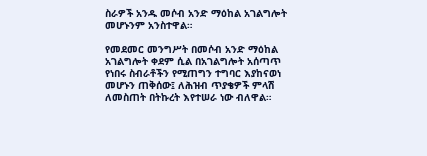ስራዎች አንዱ መሶብ አንድ ማዕከል አገልግሎት መሆኑንም አንስተዋል።

የመደመር መንግሥት በመሶብ አንድ ማዕከል አገልግሎት ቀደም ሲል በአገልግሎት አሰጣጥ የነበሩ ስብራቶችን የሚጠግን ተግባር እያከናወነ መሆኑን ጠቅሰው፤ ለሕዝብ ጥያቄዎች ምላሽ ለመስጠት በትኩረት እየተሠራ ነው ብለዋል።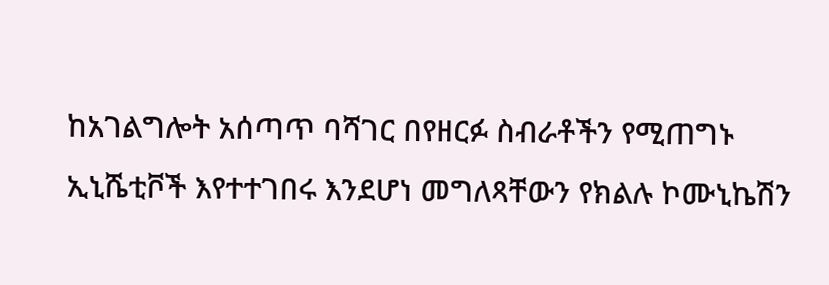ከአገልግሎት አሰጣጥ ባሻገር በየዘርፉ ስብራቶችን የሚጠግኑ ኢኒሼቲቮች እየተተገበሩ እንደሆነ መግለጻቸውን የክልሉ ኮሙኒኬሽን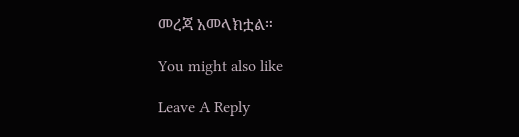መረጃ አመላክቷል።

You might also like

Leave A Reply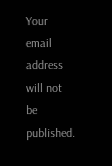Your email address will not be published.